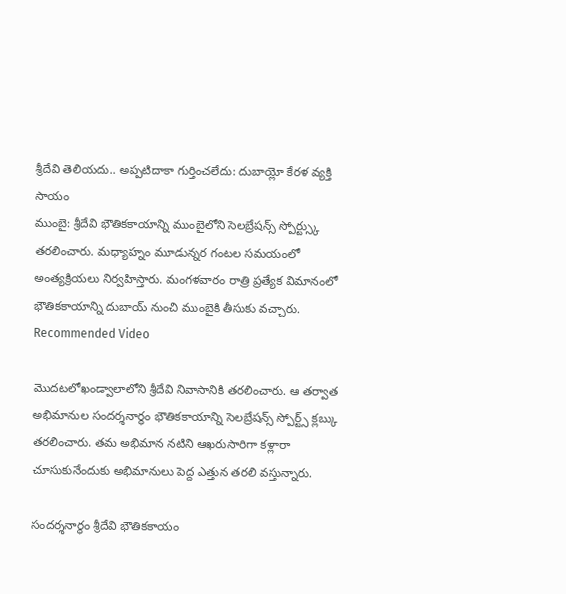శ్రీదేవి తెలియదు.. అప్పటిదాకా గుర్తించలేదు: దుబాయ్లో కేరళ వ్యక్తి సాయం
ముంబై: శ్రీదేవి భౌతికకాయాన్ని ముంబైలోని సెలబ్రేషన్స్ స్పోర్ట్స్కు తరలించారు. మధ్యాహ్నం మూడున్నర గంటల సమయంలో అంత్యక్రియలు నిర్వహిస్తారు. మంగళవారం రాత్రి ప్రత్యేక విమానంలో భౌతికకాయాన్ని దుబాయ్ నుంచి ముంబైకి తీసుకు వచ్చారు.
Recommended Video

మొదటలోఖండ్వాలాలోని శ్రీదేవి నివాసానికి తరలించారు. ఆ తర్వాత అభిమానుల సందర్శనార్థం భౌతికకాయాన్ని సెలబ్రేషన్స్ స్పోర్ట్స్ క్లబ్కు తరలించారు. తమ అభిమాన నటిని ఆఖరుసారిగా కళ్లారా చూసుకునేందుకు అభిమానులు పెద్ద ఎత్తున తరలి వస్తున్నారు.

సందర్శనార్థం శ్రీదేవి భౌతికకాయం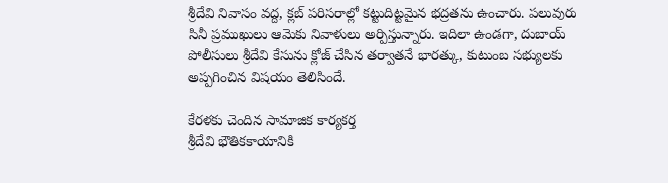శ్రీదేవి నివాసం వద్ద, క్లబ్ పరిసరాల్లో కట్టుదిట్టమైన భద్రతను ఉంచారు. పలువురు సినీ ప్రముఖులు ఆమెకు నివాళులు అర్పిస్తున్నారు. ఇదిలా ఉండగా, దుబాయ్ పోలీసులు శ్రీదేవి కేసును క్లోజ్ చేసిన తర్వాతనే భారత్కు, కుటుంబ సభ్యులకు అప్పగించిన విషయం తెలిసిందే.

కేరళకు చెందిన సామాజిక కార్యకర్త
శ్రీదేవి భౌతికకాయానికి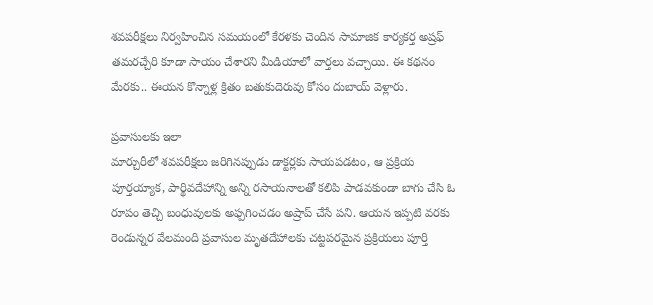శవపరీక్షలు నిర్వహించిన సమయంలో కేరళకు చెందిన సామాజిక కార్యకర్త అష్రఫ్ తమరచ్చేరి కూడా సాయం చేశారని మీడియాలో వార్తలు వచ్చాయి. ఈ కథనం మేరకు.. ఈయన కొన్నాళ్ల క్రితం బతుకుదెరువు కోసం దుబాయ్ వెళ్లారు.

ప్రవాసులకు ఇలా
మార్చురీలో శవపరీక్షలు జరిగినప్పుడు డాక్టర్లకు సాయపడటం, ఆ ప్రక్రియ పూర్తయ్యాక, పార్థివదేహాన్ని అన్ని రసాయనాలతో కలిపి పాడవకుండా బాగు చేసి ఓ రూపం తెచ్చి బంధువులకు అఫ్పగించడం అష్రాప్ చేసే పని. ఆయన ఇప్పటి వరకు రెండున్నర వేలమంది ప్రవాసుల మృతదేహాలకు చట్టపరమైన ప్రక్రియలు పూర్తి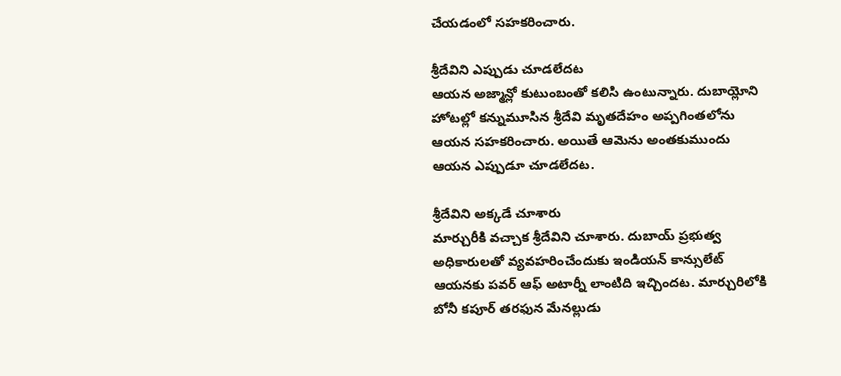చేయడంలో సహకరించారు.

శ్రీదేవిని ఎప్పుడు చూడలేదట
ఆయన అజ్మాన్లో కుటుంబంతో కలిసి ఉంటున్నారు. దుబాయ్లోని హోటల్లో కన్నుమూసిన శ్రీదేవి మృతదేహం అప్పగింతలోను ఆయన సహకరించారు. అయితే ఆమెను అంతకుముందు ఆయన ఎప్పుడూ చూడలేదట.

శ్రీదేవిని అక్కడే చూశారు
మార్చురీకి వచ్చాక శ్రీదేవిని చూశారు. దుబాయ్ ప్రభుత్వ అధికారులతో వ్యవహరించేందుకు ఇండియన్ కాన్సులేట్ ఆయనకు పవర్ ఆఫ్ అటార్నీ లాంటిది ఇచ్చిందట. మార్చురిలోకి బోనీ కపూర్ తరఫున మేనల్లుడు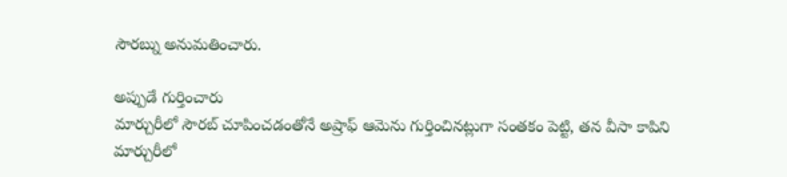సౌరబ్ను అనుమతించారు.

అప్పుడే గుర్తించారు
మార్చురీలో సౌరబ్ చూపించడంతోనే అష్రాఫ్ ఆమెను గుర్తించినట్లుగా సంతకం పెట్టి, తన వీసా కాపిని మార్చురీలో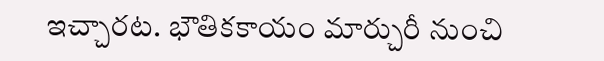ఇచ్చారట. భౌతికకాయం మార్చురీ నుంచి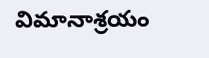విమానాశ్రయం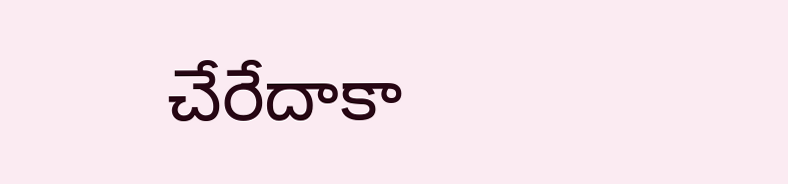చేరేదాకా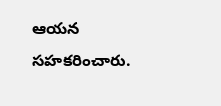ఆయన సహకరించారు.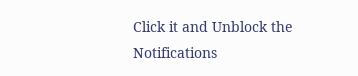Click it and Unblock the Notifications